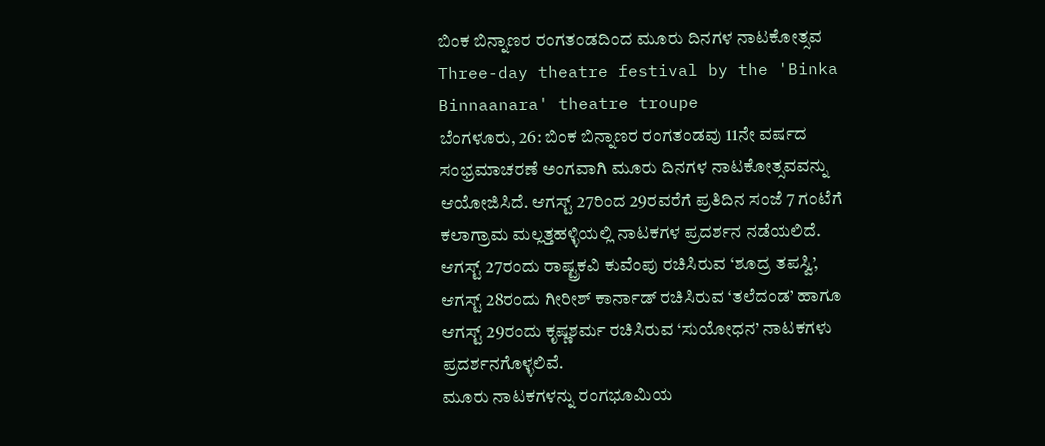ಬಿಂಕ ಬಿನ್ನಾಣರ ರಂಗತಂಡದಿಂದ ಮೂರು ದಿನಗಳ ನಾಟಕೋತ್ಸವ
Three-day theatre festival by the 'Binka Binnaanara' theatre troupe
ಬೆಂಗಳೂರು, 26: ಬಿಂಕ ಬಿನ್ನಾಣರ ರಂಗತಂಡವು 11ನೇ ವರ್ಷದ ಸಂಭ್ರಮಾಚರಣೆ ಅಂಗವಾಗಿ ಮೂರು ದಿನಗಳ ನಾಟಕೋತ್ಸವವನ್ನು ಆಯೋಜಿಸಿದೆ. ಆಗಸ್ಟ್ 27ರಿಂದ 29ರವರೆಗೆ ಪ್ರತಿದಿನ ಸಂಜೆ 7 ಗಂಟೆಗೆ ಕಲಾಗ್ರಾಮ ಮಲ್ಲತ್ತಹಳ್ಳಿಯಲ್ಲಿ ನಾಟಕಗಳ ಪ್ರದರ್ಶನ ನಡೆಯಲಿದೆ.
ಆಗಸ್ಟ್ 27ರಂದು ರಾಷ್ಟ್ರಕವಿ ಕುವೆಂಪು ರಚಿಸಿರುವ ‘ಶೂದ್ರ ತಪಸ್ವಿ’, ಆಗಸ್ಟ್ 28ರಂದು ಗೀರೀಶ್ ಕಾರ್ನಾಡ್ ರಚಿಸಿರುವ ‘ತಲೆದಂಡ’ ಹಾಗೂ ಆಗಸ್ಟ್ 29ರಂದು ಕೃಷ್ಣಶರ್ಮ ರಚಿಸಿರುವ ‘ಸುಯೋಧನ’ ನಾಟಕಗಳು ಪ್ರದರ್ಶನಗೊಳ್ಳಲಿವೆ.
ಮೂರು ನಾಟಕಗಳನ್ನು ರಂಗಭೂಮಿಯ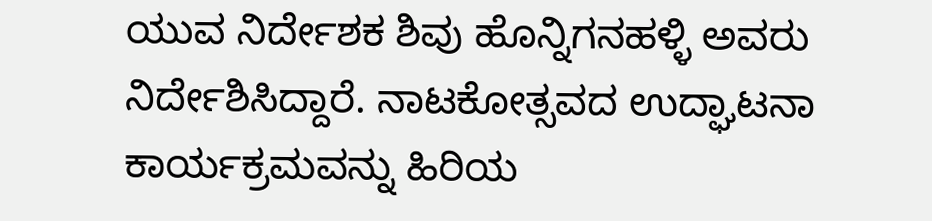ಯುವ ನಿರ್ದೇಶಕ ಶಿವು ಹೊನ್ನಿಗನಹಳ್ಳಿ ಅವರು ನಿರ್ದೇಶಿಸಿದ್ದಾರೆ. ನಾಟಕೋತ್ಸವದ ಉದ್ಘಾಟನಾ ಕಾರ್ಯಕ್ರಮವನ್ನು ಹಿರಿಯ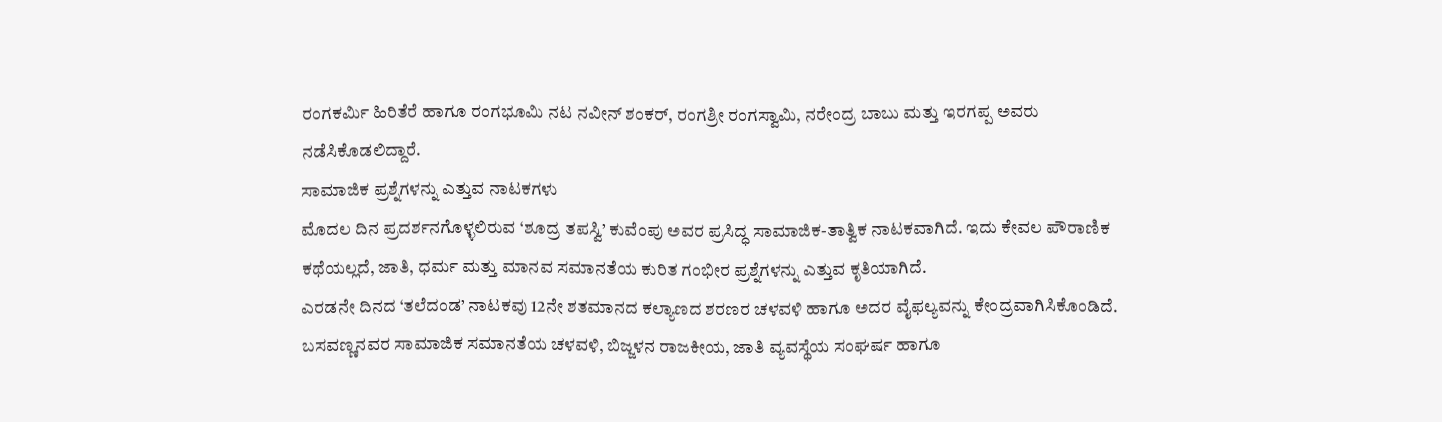ರಂಗಕರ್ಮಿ ಹಿರಿತೆರೆ ಹಾಗೂ ರಂಗಭೂಮಿ ನಟ ನವೀನ್ ಶಂಕರ್, ರಂಗಶ್ರೀ ರಂಗಸ್ವಾಮಿ, ನರೇಂದ್ರ ಬಾಬು ಮತ್ತು ಇರಗಪ್ಪ ಅವರು ನಡೆಸಿಕೊಡಲಿದ್ದಾರೆ.
ಸಾಮಾಜಿಕ ಪ್ರಶ್ನೆಗಳನ್ನು ಎತ್ತುವ ನಾಟಕಗಳು
ಮೊದಲ ದಿನ ಪ್ರದರ್ಶನಗೊಳ್ಳಲಿರುವ ‘ಶೂದ್ರ ತಪಸ್ವಿ’ ಕುವೆಂಪು ಅವರ ಪ್ರಸಿದ್ಧ ಸಾಮಾಜಿಕ-ತಾತ್ವಿಕ ನಾಟಕವಾಗಿದೆ. ಇದು ಕೇವಲ ಪೌರಾಣಿಕ ಕಥೆಯಲ್ಲದೆ, ಜಾತಿ, ಧರ್ಮ ಮತ್ತು ಮಾನವ ಸಮಾನತೆಯ ಕುರಿತ ಗಂಭೀರ ಪ್ರಶ್ನೆಗಳನ್ನು ಎತ್ತುವ ಕೃತಿಯಾಗಿದೆ.
ಎರಡನೇ ದಿನದ ‘ತಲೆದಂಡ’ ನಾಟಕವು 12ನೇ ಶತಮಾನದ ಕಲ್ಯಾಣದ ಶರಣರ ಚಳವಳಿ ಹಾಗೂ ಅದರ ವೈಫಲ್ಯವನ್ನು ಕೇಂದ್ರವಾಗಿಸಿಕೊಂಡಿದೆ. ಬಸವಣ್ಣನವರ ಸಾಮಾಜಿಕ ಸಮಾನತೆಯ ಚಳವಳಿ, ಬಿಜ್ಜಳನ ರಾಜಕೀಯ, ಜಾತಿ ವ್ಯವಸ್ಥೆಯ ಸಂಘರ್ಷ ಹಾಗೂ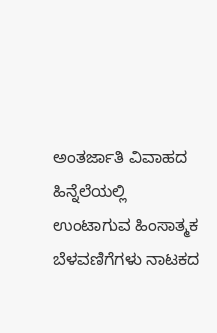ಅಂತರ್ಜಾತಿ ವಿವಾಹದ ಹಿನ್ನೆಲೆಯಲ್ಲಿ ಉಂಟಾಗುವ ಹಿಂಸಾತ್ಮಕ ಬೆಳವಣಿಗೆಗಳು ನಾಟಕದ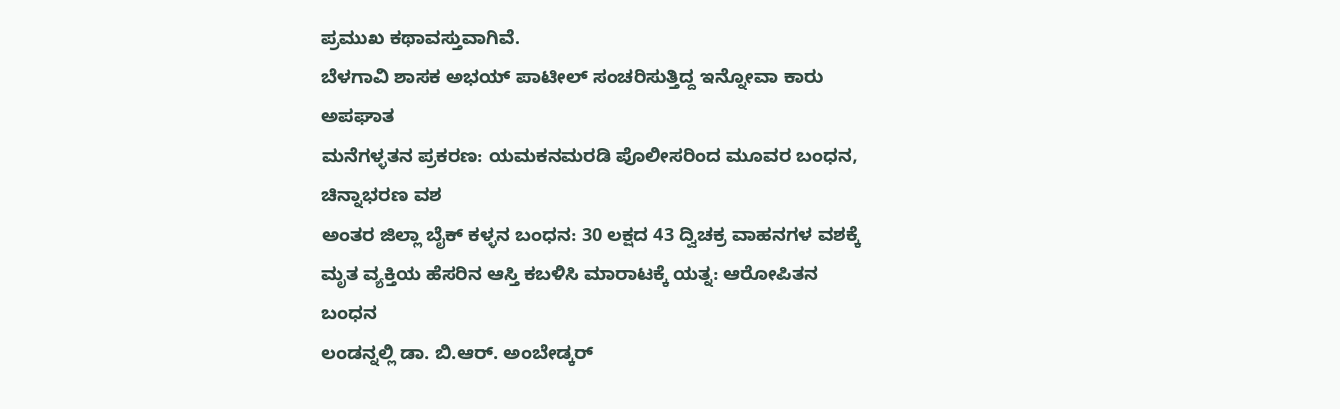ಪ್ರಮುಖ ಕಥಾವಸ್ತುವಾಗಿವೆ.
ಬೆಳಗಾವಿ ಶಾಸಕ ಅಭಯ್ ಪಾಟೀಲ್ ಸಂಚರಿಸುತ್ತಿದ್ದ ಇನ್ನೋವಾ ಕಾರು ಅಪಘಾತ
ಮನೆಗಳ್ಳತನ ಪ್ರಕರಣ: ಯಮಕನಮರಡಿ ಪೊಲೀಸರಿಂದ ಮೂವರ ಬಂಧನ, ಚಿನ್ನಾಭರಣ ವಶ
ಅಂತರ ಜಿಲ್ಲಾ ಬೈಕ್ ಕಳ್ಳನ ಬಂಧನ: 30 ಲಕ್ಷದ 43 ದ್ವಿಚಕ್ರ ವಾಹನಗಳ ವಶಕ್ಕೆ
ಮೃತ ವ್ಯಕ್ತಿಯ ಹೆಸರಿನ ಆಸ್ತಿ ಕಬಳಿಸಿ ಮಾರಾಟಕ್ಕೆ ಯತ್ನ: ಆರೋಪಿತನ ಬಂಧನ
ಲಂಡನ್ನಲ್ಲಿ ಡಾ. ಬಿ.ಆರ್. ಅಂಬೇಡ್ಕರ್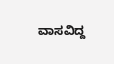ವಾಸವಿದ್ದ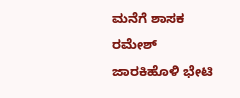ಮನೆಗೆ ಶಾಸಕ ರಮೇಶ್ ಜಾರಕಿಹೊಳಿ ಭೇಟಿ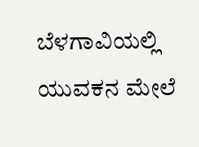ಬೆಳಗಾವಿಯಲ್ಲಿ ಯುವಕನ ಮೇಲೆ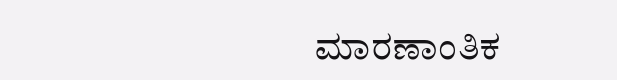ಮಾರಣಾಂತಿಕ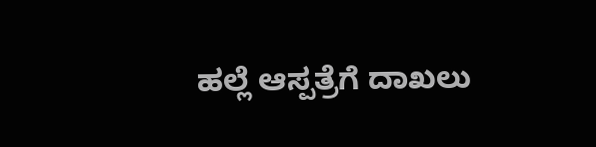ಹಲ್ಲೆ ಆಸ್ಪತ್ರೆಗೆ ದಾಖಲು